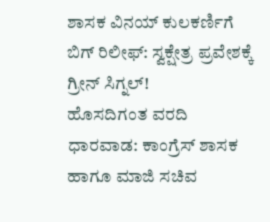ಶಾಸಕ ವಿನಯ್ ಕುಲಕರ್ಣಿಗೆ ಬಿಗ್ ರಿಲೀಫ್: ಸ್ವಕ್ಷೇತ್ರ ಪ್ರವೇಶಕ್ಕೆ ಗ್ರೀನ್ ಸಿಗ್ನಲ್!
ಹೊಸದಿಗಂತ ವರದಿ ಧಾರವಾಡ: ಕಾಂಗ್ರೆಸ್ ಶಾಸಕ ಹಾಗೂ ಮಾಜಿ ಸಚಿವ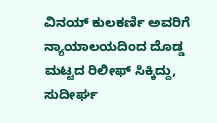ವಿನಯ್ ಕುಲಕರ್ಣಿ ಅವರಿಗೆ ನ್ಯಾಯಾಲಯದಿಂದ ದೊಡ್ಡ ಮಟ್ಟದ ರಿಲೀಫ್ ಸಿಕ್ಕಿದ್ದು, ಸುದೀರ್ಘ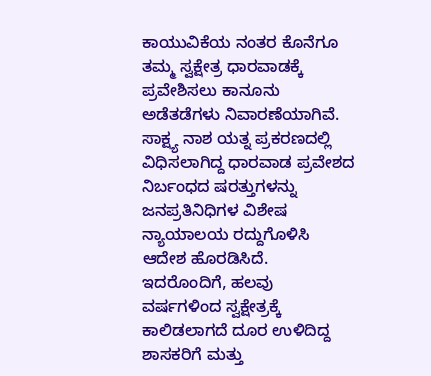ಕಾಯುವಿಕೆಯ ನಂತರ ಕೊನೆಗೂ ತಮ್ಮ ಸ್ವಕ್ಷೇತ್ರ ಧಾರವಾಡಕ್ಕೆ ಪ್ರವೇಶಿಸಲು ಕಾನೂನು ಅಡೆತಡೆಗಳು ನಿವಾರಣೆಯಾಗಿವೆ. ಸಾಕ್ಷ್ಯ ನಾಶ ಯತ್ನ ಪ್ರಕರಣದಲ್ಲಿ ವಿಧಿಸಲಾಗಿದ್ದ ಧಾರವಾಡ ಪ್ರವೇಶದ ನಿರ್ಬಂಧದ ಷರತ್ತುಗಳನ್ನು ಜನಪ್ರತಿನಿಧಿಗಳ ವಿಶೇಷ ನ್ಯಾಯಾಲಯ ರದ್ದುಗೊಳಿಸಿ ಆದೇಶ ಹೊರಡಿಸಿದೆ. ಇದರೊಂದಿಗೆ, ಹಲವು ವರ್ಷಗಳಿಂದ ಸ್ವಕ್ಷೇತ್ರಕ್ಕೆ ಕಾಲಿಡಲಾಗದೆ ದೂರ ಉಳಿದಿದ್ದ ಶಾಸಕರಿಗೆ ಮತ್ತು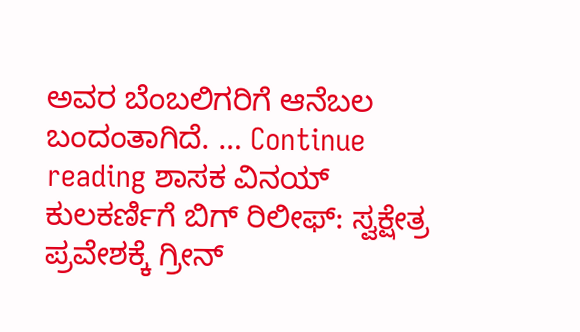ಅವರ ಬೆಂಬಲಿಗರಿಗೆ ಆನೆಬಲ ಬಂದಂತಾಗಿದೆ. … Continue reading ಶಾಸಕ ವಿನಯ್ ಕುಲಕರ್ಣಿಗೆ ಬಿಗ್ ರಿಲೀಫ್: ಸ್ವಕ್ಷೇತ್ರ ಪ್ರವೇಶಕ್ಕೆ ಗ್ರೀನ್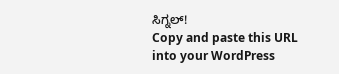ಸಿಗ್ನಲ್!
Copy and paste this URL into your WordPress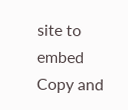site to embed
Copy and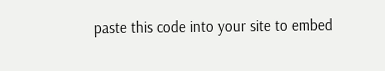paste this code into your site to embed